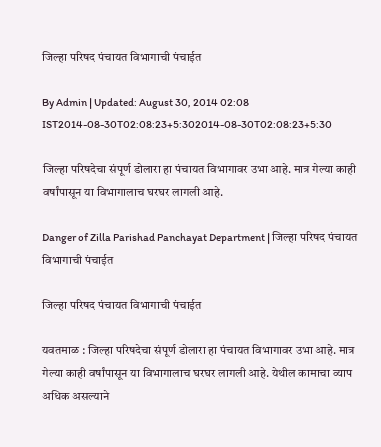जिल्हा परिषद पंचायत विभागाची पंचाईत

By Admin | Updated: August 30, 2014 02:08 IST2014-08-30T02:08:23+5:302014-08-30T02:08:23+5:30

जिल्हा परिषदेचा संपूर्ण डोलारा हा पंचायत विभागावर उभा आहे. मात्र गेल्या काही वर्षांपासून या विभागालाच घरघर लागली आहे.

Danger of Zilla Parishad Panchayat Department | जिल्हा परिषद पंचायत विभागाची पंचाईत

जिल्हा परिषद पंचायत विभागाची पंचाईत

यवतमाळ : जिल्हा परिषदेचा संपूर्ण डोलारा हा पंचायत विभागावर उभा आहे. मात्र गेल्या काही वर्षांपासून या विभागालाच घरघर लागली आहे. येथील कामाचा व्याप अधिक असल्याने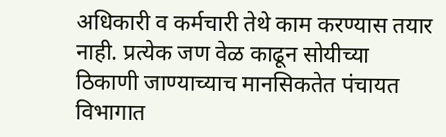अधिकारी व कर्मचारी तेथे काम करण्यास तयार नाही. प्रत्येक जण वेळ काढून सोयीच्या ठिकाणी जाण्याच्याच मानसिकतेत पंचायत विभागात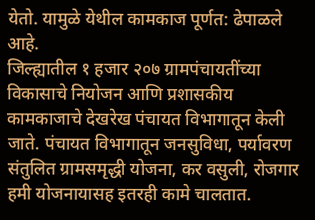येतो. यामुळे येथील कामकाज पूर्णत: ढेपाळले आहे.
जिल्ह्यातील १ हजार २०७ ग्रामपंचायतींच्या विकासाचे नियोजन आणि प्रशासकीय कामकाजाचे देखरेख पंचायत विभागातून केली जाते. पंचायत विभागातून जनसुविधा, पर्यावरण संतुलित ग्रामसमृद्धी योजना, कर वसुली, रोजगार हमी योजनायासह इतरही कामे चालतात.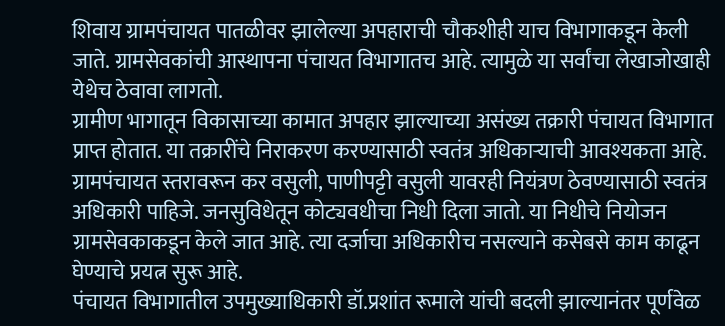शिवाय ग्रामपंचायत पातळीवर झालेल्या अपहाराची चौकशीही याच विभागाकडून केली जाते. ग्रामसेवकांची आस्थापना पंचायत विभागातच आहे. त्यामुळे या सर्वांचा लेखाजोखाही येथेच ठेवावा लागतो.
ग्रामीण भागातून विकासाच्या कामात अपहार झाल्याच्या असंख्य तक्रारी पंचायत विभागात प्राप्त होतात. या तक्रारींचे निराकरण करण्यासाठी स्वतंत्र अधिकाऱ्याची आवश्यकता आहे. ग्रामपंचायत स्तरावरून कर वसुली, पाणीपट्टी वसुली यावरही नियंत्रण ठेवण्यासाठी स्वतंत्र अधिकारी पाहिजे. जनसुविधेतून कोट्यवधीचा निधी दिला जातो. या निधीचे नियोजन ग्रामसेवकाकडून केले जात आहे. त्या दर्जाचा अधिकारीच नसल्याने कसेबसे काम काढून घेण्याचे प्रयत्न सुरू आहे.
पंचायत विभागातील उपमुख्याधिकारी डॉ.प्रशांत रूमाले यांची बदली झाल्यानंतर पूर्णवेळ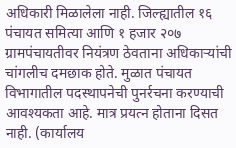अधिकारी मिळालेला नाही. जिल्ह्यातील १६ पंचायत समित्या आणि १ हजार २०७ ग्रामपंचायतीवर नियंत्रण ठेवताना अधिकाऱ्यांची चांगलीच दमछाक होते. मुळात पंचायत विभागातील पदस्थापनेची पुनर्रचना करण्याची आवश्यकता आहे. मात्र प्रयत्न होताना दिसत नाही. (कार्यालय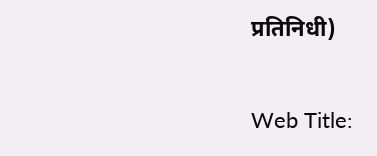प्रतिनिधी)

Web Title: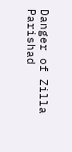Danger of Zilla Parishad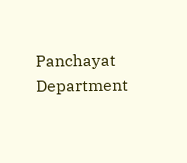Panchayat Department